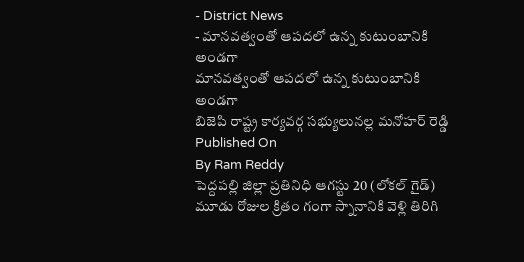- District News
- మానవత్వంతో ఆపదలో ఉన్న కుటుంబానికి అండగా
మానవత్వంతో ఆపదలో ఉన్న కుటుంబానికి అండగా
బిజెపి రాష్ట్ర కార్యవర్గ సభ్యులునల్ల మనోహర్ రెడ్డి
Published On
By Ram Reddy
పెద్దపల్లి జిల్లా ప్రతినిధి ఆగస్టు 20 (లోకల్ గైడ్)
మూడు రోజుల క్రితం గంగా స్నానానికి వెళ్లి తిరిగి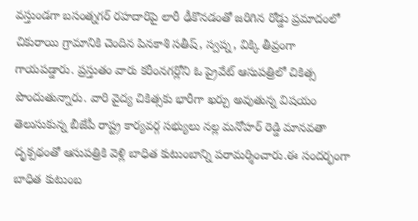వస్తుండగా బసంత్నగర్ రహదారిపై లారీ ఢీకొనడంతో జరిగిన రోడ్డు ప్రమాదంలో చికురాయి గ్రామానికి చెందిన పినకాశి సతీష్, స్వప్న, విక్కి తీవ్రంగా గాయపడ్డారు. ప్రస్తుతం వారు కరీంనగర్లోని ఓ ప్రైవేట్ ఆసుపత్రిలో చికిత్స పొందుతున్నారు. వారి వైద్య చికిత్సకు భారీగా ఖర్చు అవుతున్న విషయం తెలుసుకున్న బీజేపీ రాష్ట్ర కార్యవర్గ సభ్యులు నల్ల మనోహర్ రెడ్డి మానవతా దృక్పథంతో ఆసుపత్రికి వెళ్లి బాధిత కుటుంబాన్ని పరామర్శించారు.ఈ సందర్భంగా బాధిత కుటుంబ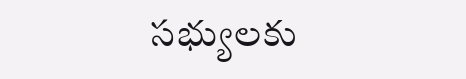సభ్యులకు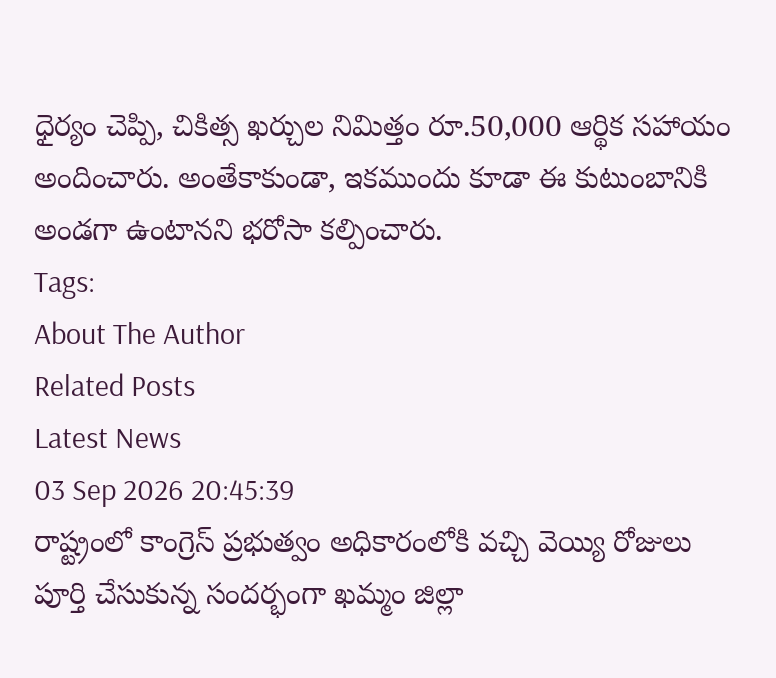ధైర్యం చెప్పి, చికిత్స ఖర్చుల నిమిత్తం రూ.50,000 ఆర్థిక సహాయం అందించారు. అంతేకాకుండా, ఇకముందు కూడా ఈ కుటుంబానికి అండగా ఉంటానని భరోసా కల్పించారు.
Tags:
About The Author
Related Posts
Latest News
03 Sep 2026 20:45:39
రాష్ట్రంలో కాంగ్రెస్ ప్రభుత్వం అధికారంలోకి వచ్చి వెయ్యి రోజులు పూర్తి చేసుకున్న సందర్భంగా ఖమ్మం జిల్లా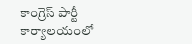కాంగ్రెస్ పార్టీ కార్యాలయంలో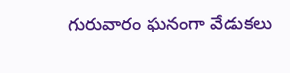గురువారం ఘనంగా వేడుకలు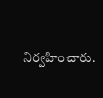నిర్వహించారు.